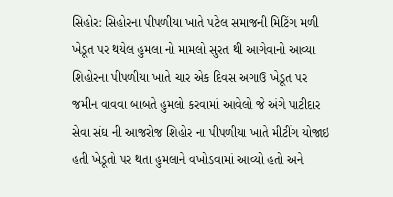સિહોર: સિહોરના પીપળીયા ખાતે પટેલ સમાજની મિટિંગ મળી ખેડૂત પર થયેલ હુમલા નો મામલો સુરત થી આગેવાનો આવ્યા
શિહોરના પીપળીયા ખાતે ચાર એક દિવસ અગાઉ ખેડૂત પર જમીન વાવવા બાબતે હુમલો કરવામાં આવેલો જે અંગે પાટીદાર સેવા સંઘ ની આજરોજ શિહોર ના પીપળીયા ખાતે મીટીંગ યોજાઇ હતી ખેડૂતો પર થતા હુમલાને વખોડવામાં આવ્યો હતો અને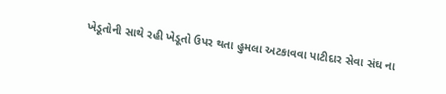ખેડૂતોની સાથે રહી ખેડૂતો ઉપર થતા હુમલા અટકાવવા પાટીદાર સેવા સંઘ ના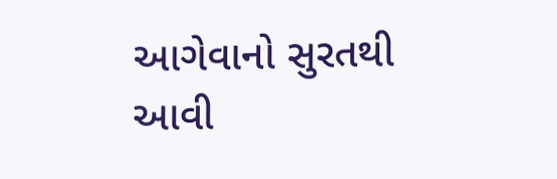આગેવાનો સુરતથી આવી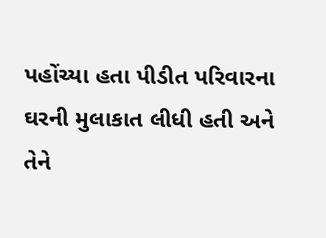પહોંચ્યા હતા પીડીત પરિવારના ઘરની મુલાકાત લીધી હતી અને તેને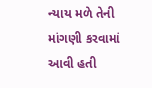ન્યાય મળે તેની માંગણી કરવામાં આવી હતી